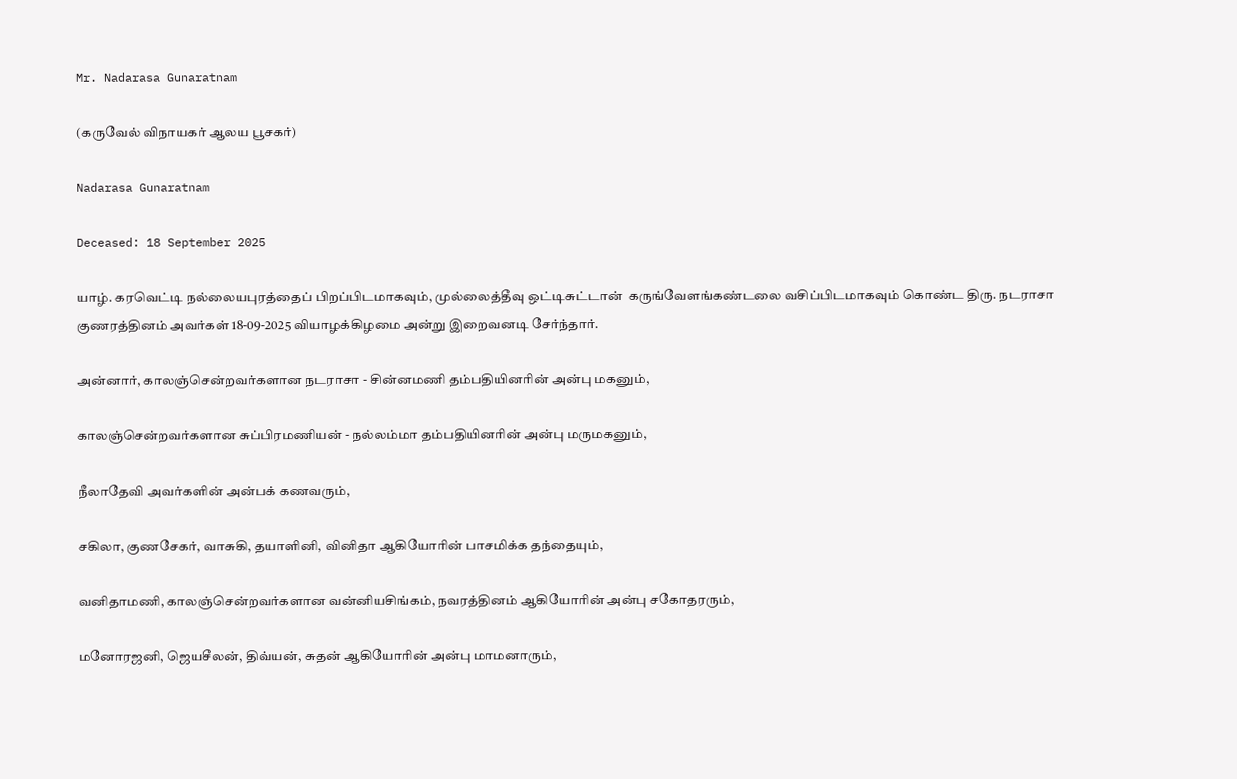Mr. Nadarasa Gunaratnam

(கருவேல் விநாயகர் ஆலய பூசகர்)

Nadarasa Gunaratnam

Deceased: 18 September 2025

யாழ். கரவெட்டி நல்லையபுரத்தைப் பிறப்பிடமாகவும், முல்லைத்தீவு ஒட்டிசுட்டான்  கருங்வேளங்கண்டலை வசிப்பிடமாகவும் கொண்ட திரு. நடராசா குணரத்தினம் அவர்கள் 18-09-2025 வியாழக்கிழமை அன்று இறைவனடி சேர்ந்தார்.

அன்னார், காலஞ்சென்றவர்களான நடராசா - சின்னமணி தம்பதியினரின் அன்பு மகனும்,

காலஞ்சென்றவர்களான சுப்பிரமணியன் - நல்லம்மா தம்பதியினரின் அன்பு மருமகனும்,

நீலாதேவி அவர்களின் அன்பக் கணவரும்,

சகிலா, குணசேகர், வாசுகி, தயாளினி, வினிதா ஆகியோரின் பாசமிக்க தந்தையும்,

வனிதாமணி, காலஞ்சென்றவர்களான வன்னியசிங்கம், நவரத்தினம் ஆகியோரின் அன்பு சகோதரரும்,

மனோரஜனி, ஜெயசீலன், திவ்யன், சுதன் ஆகியோரின் அன்பு மாமனாரும்,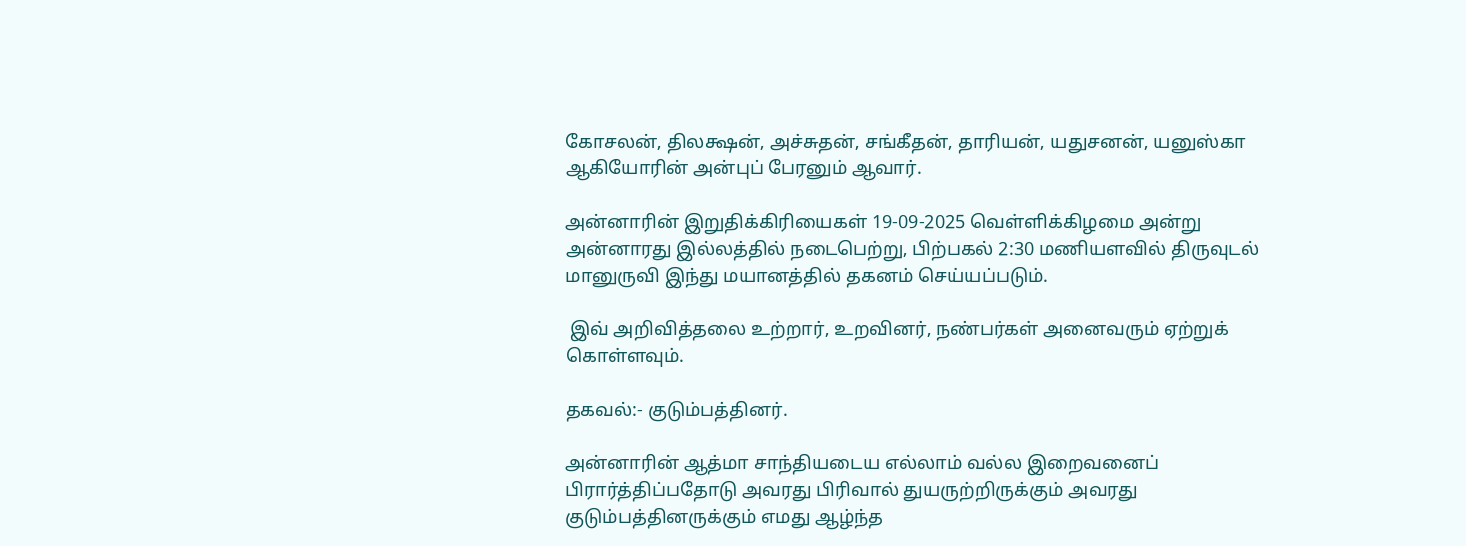கோசலன், திலக்ஷன், அச்சுதன், சங்கீதன், தாரியன், யதுசனன், யனுஸ்கா ஆகியோரின் அன்புப் பேரனும் ஆவார்.

அன்னாரின் இறுதிக்கிரியைகள் 19-09-2025 வெள்ளிக்கிழமை அன்று அன்னாரது இல்லத்தில் நடைபெற்று, பிற்பகல் 2:30 மணியளவில் திருவுடல் மானுருவி இந்து மயானத்தில் தகனம் செய்யப்படும்.

 இவ் அறிவித்தலை உற்றார், உறவினர், நண்பர்கள் அனைவரும் ஏற்றுக் கொள்ளவும்.

தகவல்:- குடும்பத்தினர்.

அன்னாரின் ஆத்மா சாந்தியடைய எல்லாம் வல்ல இறைவனைப்  பிரார்த்திப்பதோடு அவரது பிரிவால் துயருற்றிருக்கும் அவரது குடும்பத்தினருக்கும் எமது ஆழ்ந்த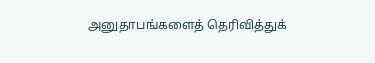அனுதாபங்களைத் தெரிவித்துக்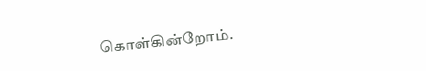கொள்கின்றோம்.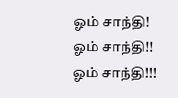ஓம் சாந்தி! ஓம் சாந்தி!! ஓம் சாந்தி!!!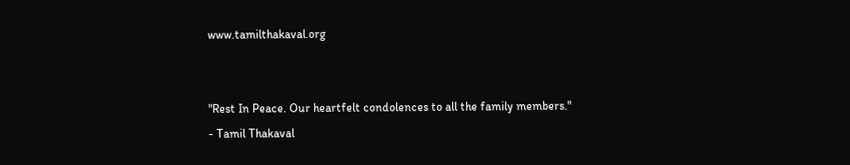www.tamilthakaval.org


"Rest In Peace. Our heartfelt condolences to all the family members."
- Tamil Thakaval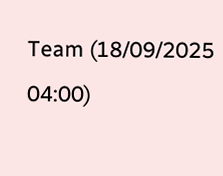Team (18/09/2025 04:00)